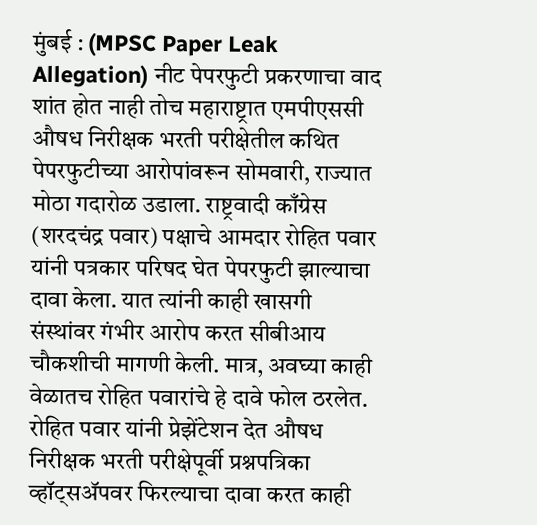मुंबई : (MPSC Paper Leak Allegation) नीट पेपरफुटी प्रकरणाचा वाद शांत होत नाही तोच महाराष्ट्रात एमपीएससी औषध निरीक्षक भरती परीक्षेतील कथित पेपरफुटीच्या आरोपांवरून सोमवारी, राज्यात मोठा गदारोळ उडाला. राष्ट्रवादी काँग्रेस (शरदचंद्र पवार) पक्षाचे आमदार रोहित पवार यांनी पत्रकार परिषद घेत पेपरफुटी झाल्याचा दावा केला. यात त्यांनी काही खासगी संस्थांवर गंभीर आरोप करत सीबीआय चौकशीची मागणी केली. मात्र, अवघ्या काही वेळातच रोहित पवारांचे हे दावे फोल ठरलेत.
रोहित पवार यांनी प्रेझेंटेशन देत औषध निरीक्षक भरती परीक्षेपूर्वी प्रश्नपत्रिका व्हॉट्सॲपवर फिरल्याचा दावा करत काही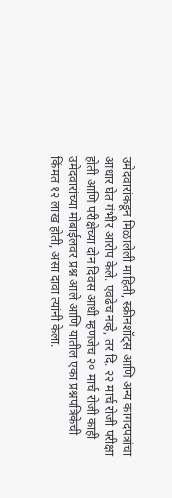उमेदवारांकडून मिळालेली माहिती, स्क्रीनशॉट्स आणि अन्य कागदपत्रांचा आधार घेत गंभीर आरोप केले. एवढेच नव्हे, तर दि. २२ मार्च रोजी परीक्षा होती आणि परीक्षेच्या दोन दिवस आधी म्हणजेच २० मार्च रोजी काही उमेदवारांच्या मोबाईलवर प्रश्न आले आणि यातील एका प्रश्नपत्रिकेची किंमत १२ लाख होती, असा दावा त्यांनी केला.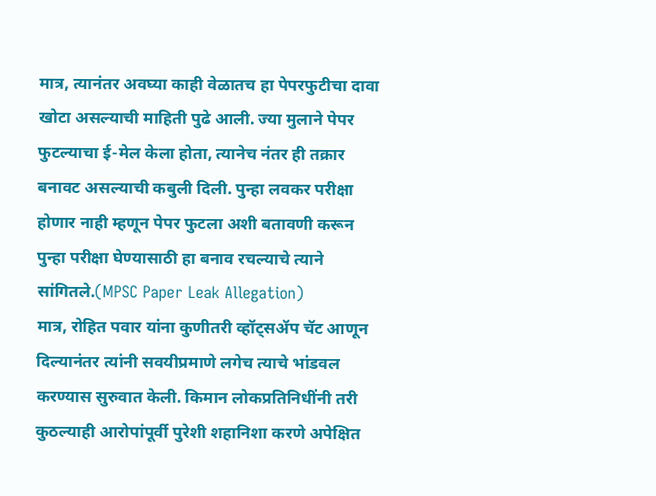मात्र, त्यानंतर अवघ्या काही वेळातच हा पेपरफुटीचा दावा खोटा असल्याची माहिती पुढे आली. ज्या मुलाने पेपर फुटल्याचा ई-मेल केला होता, त्यानेच नंतर ही तक्रार बनावट असल्याची कबुली दिली. पुन्हा लवकर परीक्षा होणार नाही म्हणून पेपर फुटला अशी बतावणी करून पुन्हा परीक्षा घेण्यासाठी हा बनाव रचल्याचे त्याने सांगितले.(MPSC Paper Leak Allegation)
मात्र, रोहित पवार यांना कुणीतरी व्हॉट्सॲप चॅट आणून दिल्यानंतर त्यांनी सवयीप्रमाणे लगेच त्याचे भांडवल करण्यास सुरुवात केली. किमान लोकप्रतिनिधींनी तरी कुठल्याही आरोपांपूर्वी पुरेशी शहानिशा करणे अपेक्षित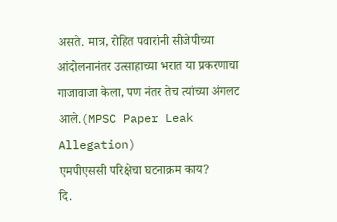असते. मात्र, रोहित पवारांनी सीजेपीच्या आंदोलनानंतर उत्साहाच्या भरात या प्रकरणाचा गाजावाजा केला, पण नंतर तेच त्यांच्या अंगलट आले.(MPSC Paper Leak Allegation)
एमपीएससी परिक्षेचा घटनाक्रम काय?
दि.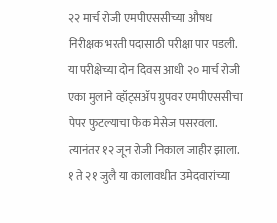२२ मार्च रोजी एमपीएससीच्या औषध निरीक्षक भरती पदासाठी परीक्षा पार पडली. या परीक्षेच्या दोन दिवस आधी २० मार्च रोजी एका मुलाने व्हॉट्सॲप ग्रुपवर एमपीएससीचा पेपर फुटल्याचा फेक मेसेज पसरवला. त्यानंतर १२ जून रोजी निकाल जाहीर झाला. १ ते २१ जुलै या कालावधीत उमेदवारांच्या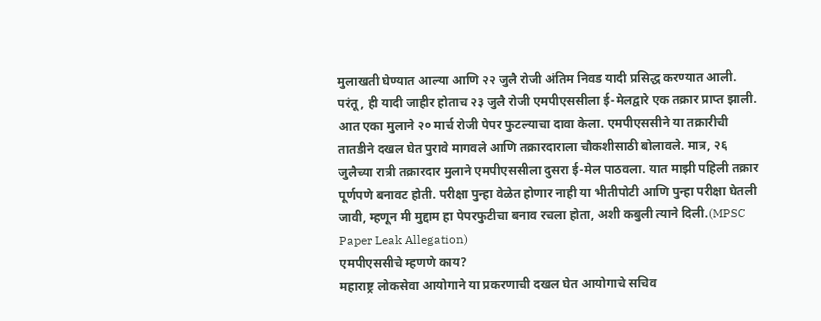मुलाखती घेण्यात आल्या आणि २२ जुलै रोजी अंतिम निवड यादी प्रसिद्ध करण्यात आली. परंतू, ही यादी जाहीर होताच २३ जुलै रोजी एमपीएससीला ई-मेलद्वारे एक तक्रार प्राप्त झाली. आत एका मुलाने २० मार्च रोजी पेपर फुटल्याचा दावा केला. एमपीएससीने या तक्रारीची तातडीने दखल घेत पुरावे मागवले आणि तक्रारदाराला चौकशीसाठी बोलावले. मात्र, २६ जुलैच्या रात्री तक्रारदार मुलाने एमपीएससीला दुसरा ई-मेल पाठवला. यात माझी पहिली तक्रार पूर्णपणे बनावट होती. परीक्षा पुन्हा वेळेत होणार नाही या भीतीपोटी आणि पुन्हा परीक्षा घेतली जावी, म्हणून मी मुद्दाम हा पेपरफुटीचा बनाव रचला होता, अशी कबुली त्याने दिली.(MPSC Paper Leak Allegation)
एमपीएससीचे म्हणणे काय?
महाराष्ट्र लोकसेवा आयोगाने या प्रकरणाची दखल घेत आयोगाचे सचिव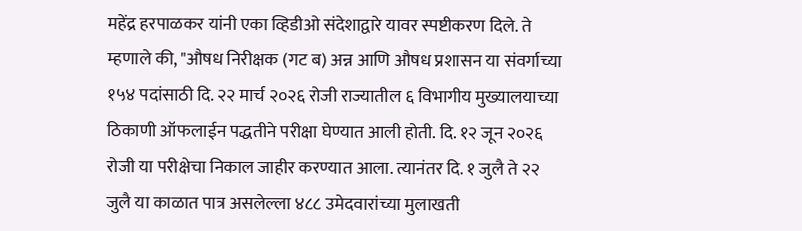महेंद्र हरपाळकर यांनी एका व्हिडीओ संदेशाद्वारे यावर स्पष्टीकरण दिले. ते म्हणाले की, "औषध निरीक्षक (गट ब) अन्न आणि औषध प्रशासन या संवर्गाच्या १५४ पदांसाठी दि. २२ मार्च २०२६ रोजी राज्यातील ६ विभागीय मुख्यालयाच्या ठिकाणी ऑफलाईन पद्धतीने परीक्षा घेण्यात आली होती. दि. १२ जून २०२६ रोजी या परीक्षेचा निकाल जाहीर करण्यात आला. त्यानंतर दि. १ जुलै ते २२ जुलै या काळात पात्र असलेल्ला ४८८ उमेदवारांच्या मुलाखती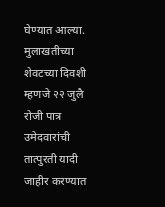घेण्यात आल्या. मुलाखतीच्या शेवटच्या दिवशी म्हणजे २२ जुलै रोजी पात्र उमेदवारांची तात्पुरती यादी जाहीर करण्यात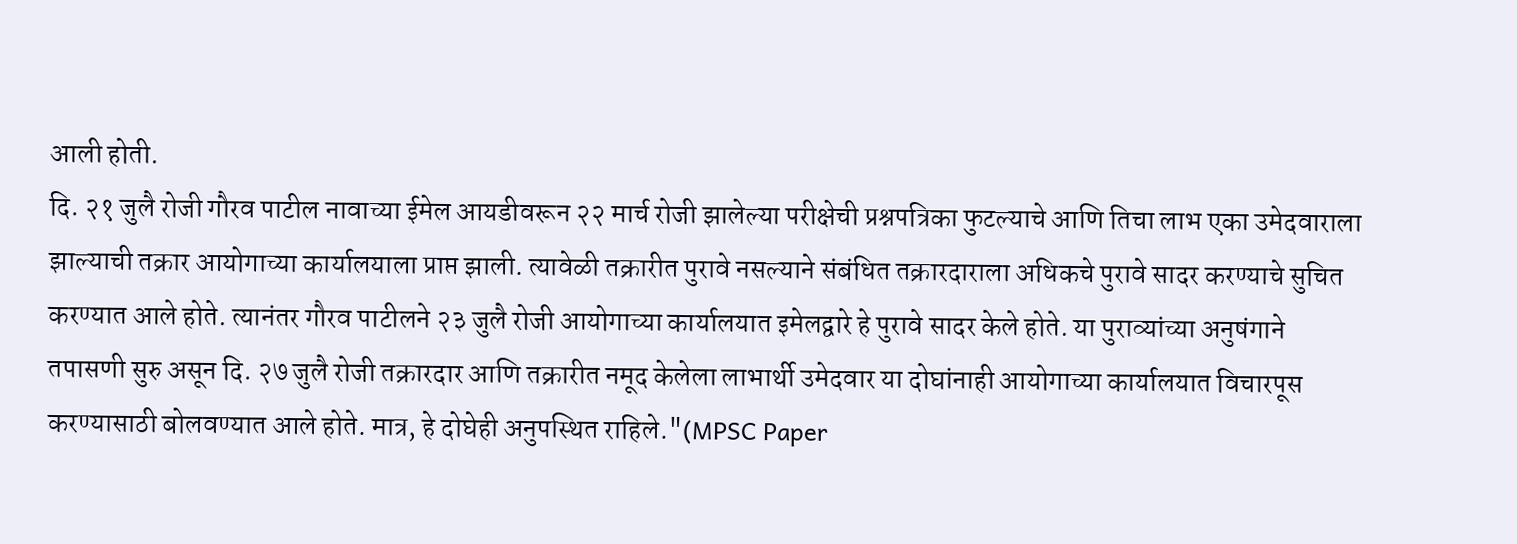आली होती.
दि. २१ जुलै रोजी गौरव पाटील नावाच्या ईमेल आयडीवरून २२ मार्च रोजी झालेल्या परीक्षेची प्रश्नपत्रिका फुटल्याचे आणि तिचा लाभ एका उमेदवाराला झाल्याची तक्रार आयोगाच्या कार्यालयाला प्राप्त झाली. त्यावेळी तक्रारीत पुरावे नसल्याने संबंधित तक्रारदाराला अधिकचे पुरावे सादर करण्याचे सुचित करण्यात आले होते. त्यानंतर गौरव पाटीलने २३ जुलै रोजी आयोगाच्या कार्यालयात इमेलद्वारे हे पुरावे सादर केले होते. या पुराव्यांच्या अनुषंगाने तपासणी सुरु असून दि. २७ जुलै रोजी तक्रारदार आणि तक्रारीत नमूद केलेला लाभार्थी उमेदवार या दोघांनाही आयोगाच्या कार्यालयात विचारपूस करण्यासाठी बोलवण्यात आले होते. मात्र, हे दोघेही अनुपस्थित राहिले."(MPSC Paper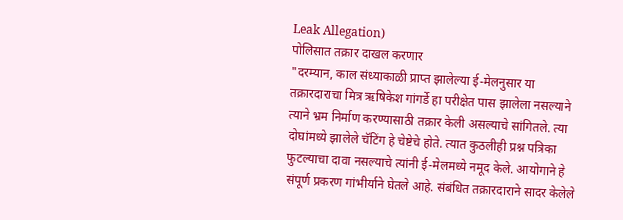Leak Allegation)
पोलिसात तक्रार दाखल करणार
"दरम्यान, काल संध्याकाळी प्राप्त झालेल्या ई-मेलनुसार या तक्रारदाराचा मित्र ऋषिकेश गांगर्डे हा परीक्षेत पास झालेला नसल्याने त्याने भ्रम निर्माण करण्यासाठी तक्रार केली असल्याचे सांगितले. त्या दोघांमध्ये झालेले चॅटिंग हे चेष्टेचे होते. त्यात कुठलीही प्रश्न पत्रिका फुटल्याचा दावा नसल्याचे त्यांनी ई-मेलमध्ये नमूद केले. आयोगाने हे संपूर्ण प्रकरण गांभीर्याने घेतले आहे. संबंधित तक्रारदाराने सादर केलेले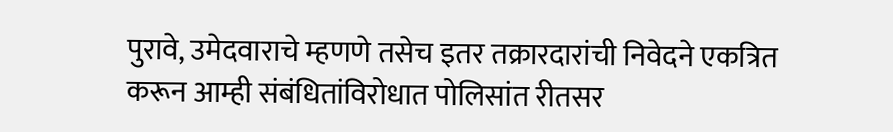पुरावे, उमेदवाराचे म्हणणे तसेच इतर तक्रारदारांची निवेदने एकत्रित करून आम्ही संबंधितांविरोधात पोलिसांत रीतसर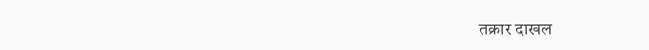तक्रार दाखल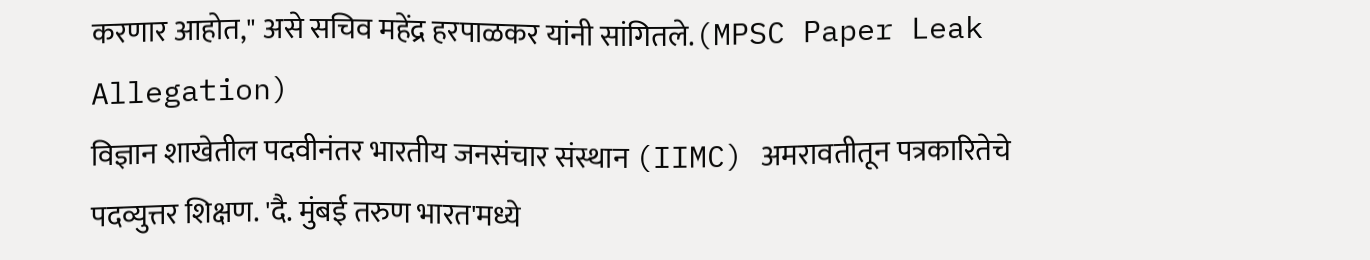करणार आहोत," असे सचिव महेंद्र हरपाळकर यांनी सांगितले.(MPSC Paper Leak Allegation)
विज्ञान शाखेतील पदवीनंतर भारतीय जनसंचार संस्थान (IIMC) अमरावतीतून पत्रकारितेचे पदव्युत्तर शिक्षण. 'दै. मुंबई तरुण भारत'मध्ये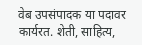वेब उपसंपादक या पदावर कार्यरत. शेती, साहित्य,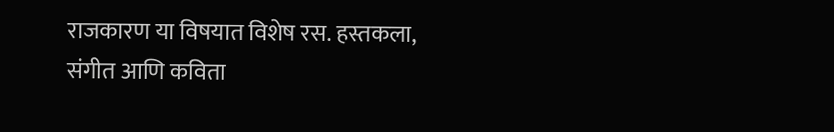राजकारण या विषयात विशेष रस. हस्तकला, संगीत आणि कविता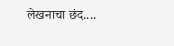लेखनाचा छंद....